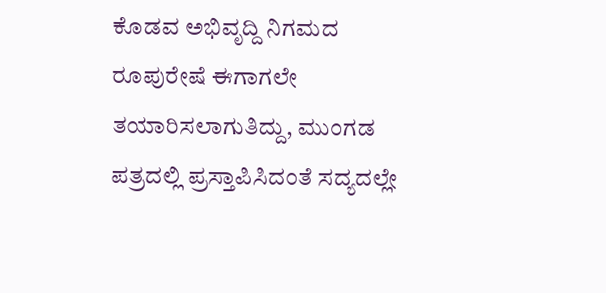ಕೊಡವ ಅಭಿವೃದ್ದಿ ನಿಗಮದ ರೂಪುರೇಷೆ ಈಗಾಗಲೇ ತಯಾರಿಸಲಾಗುತಿದ್ದು, ಮುಂಗಡ ಪತ್ರದಲ್ಲಿ ಪ್ರಸ್ತಾಪಿಸಿದಂತೆ ಸದ್ಯದಲ್ಲೇ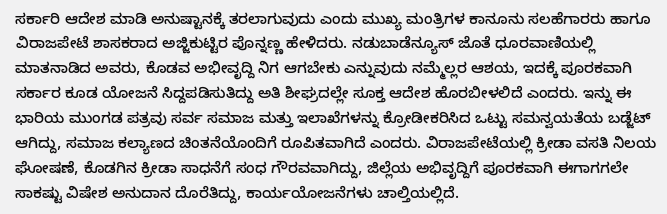ಸರ್ಕಾರಿ ಆದೇಶ ಮಾಡಿ ಅನುಷ್ಟಾನಕ್ಕೆ ತರಲಾಗುವುದು ಎಂದು ಮುಖ್ಯ ಮಂತ್ರಿಗಳ ಕಾನೂನು ಸಲಹೆಗಾರರು ಹಾಗೂ ವಿರಾಜಪೇಟೆ ಶಾಸಕರಾದ ಅಜ್ಜಿಕುಟ್ಟಿರ ಪೊನ್ನಣ್ಣ ಹೇಳಿದರು. ನಡುಬಾಡೆನ್ಯೂಸ್ ಜೊತೆ ಧೂರವಾಣಿಯಲ್ಲಿ ಮಾತನಾಡಿದ ಅವರು, ಕೊಡವ ಅಭೀವೃದ್ದಿ ನಿಗ ಆಗಬೇಕು ಎನ್ನುವುದು ನಮ್ಮೆಲ್ಲರ ಆಶಯ, ಇದಕ್ಕೆ ಪೂರಕವಾಗಿ ಸರ್ಕಾರ ಕೂಡ ಯೋಜನೆ ಸಿದ್ದಪಡಿಸುತಿದ್ದು ಅತಿ ಶೀಘ್ರದಲ್ಲೇ ಸೂಕ್ತ ಆದೇಶ ಹೊರಬೀಳಲಿದೆ ಎಂದರು. ಇನ್ನು ಈ ಭಾರಿಯ ಮುಂಗಡ ಪತ್ರವು ಸರ್ವ ಸಮಾಜ ಮತ್ತು ಇಲಾಖೆಗಳನ್ನು ಕ್ರೋಡೀಕರಿಸಿದ ಒಟ್ಟು ಸಮನ್ವಯತೆಯ ಬಡ್ಜೆಟ್ ಆಗಿದ್ದು, ಸಮಾಜ ಕಲ್ಯಾಣದ ಚಿಂತನೆಯೊಂದಿಗೆ ರೂಪಿತವಾಗಿದೆ ಎಂದರು. ವಿರಾಜಪೇಟೆಯಲ್ಲಿ ಕ್ರೀಡಾ ವಸತಿ ನಿಲಯ ಘೋಷಣೆ, ಕೊಡಗಿನ ಕ್ರೀಡಾ ಸಾಧನೆಗೆ ಸಂಧ ಗೌರವವಾಗಿದ್ದು, ಜಿಲ್ಲೆಯ ಅಭಿವೃದ್ದಿಗೆ ಪೂರಕವಾಗಿ ಈಗಾಗಗಲೇ ಸಾಕಷ್ಟು ವಿಷೇಶ ಅನುದಾನ ದೊರೆತಿದ್ದು, ಕಾರ್ಯಯೋಜನೆಗಳು ಚಾಲ್ತಿಯಲ್ಲಿದೆ.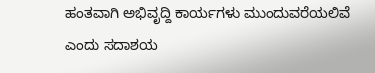ಹಂತವಾಗಿ ಅಭಿವೃದ್ದಿ ಕಾರ್ಯಗಳು ಮುಂದುವರೆಯಲಿವೆ ಎಂದು ಸದಾಶಯ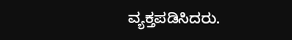ವ್ಯಕ್ತಪಡಿಸಿದರು.